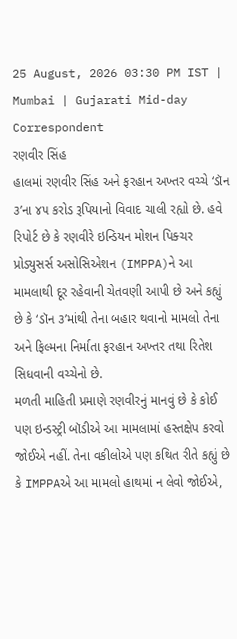25 August, 2026 03:30 PM IST | Mumbai | Gujarati Mid-day Correspondent
રણવીર સિંહ
હાલમાં રણવીર સિંહ અને ફરહાન અખ્તર વચ્ચે ‘ડૉન ૩’ના ૪૫ કરોડ રૂપિયાનો વિવાદ ચાલી રહ્યો છે. હવે રિપોર્ટ છે કે રણવીરે ઇન્ડિયન મોશન પિક્ચર પ્રોડ્યુસર્સ અસોસિએશન (IMPPA)ને આ મામલાથી દૂર રહેવાની ચેતવણી આપી છે અને કહ્યું છે કે ‘ડૉન ૩’માંથી તેના બહાર થવાનો મામલો તેના અને ફિલ્મના નિર્માતા ફરહાન અખ્તર તથા રિતેશ સિધવાની વચ્ચેનો છે.
મળતી માહિતી પ્રમાણે રણવીરનું માનવું છે કે કોઈ પણ ઇન્ડસ્ટ્રી બૉડીએ આ મામલામાં હસ્તક્ષેપ કરવો જોઈએ નહીં. તેના વકીલોએ પણ કથિત રીતે કહ્યું છે કે IMPPAએ આ મામલો હાથમાં ન લેવો જોઈએ,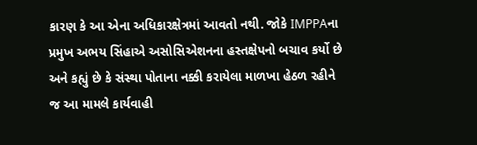કારણ કે આ એના અધિકારક્ષેત્રમાં આવતો નથી. જોકે IMPPAના પ્રમુખ અભય સિંહાએ અસોસિએશનના હસ્તક્ષેપનો બચાવ કર્યો છે અને કહ્યું છે કે સંસ્થા પોતાના નક્કી કરાયેલા માળખા હેઠળ રહીને જ આ મામલે કાર્યવાહી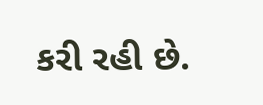કરી રહી છે.